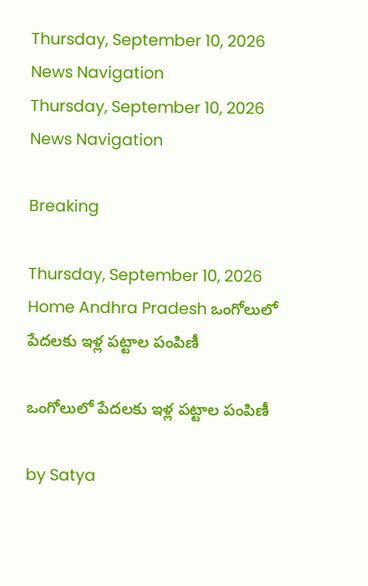Thursday, September 10, 2026
News Navigation
Thursday, September 10, 2026
News Navigation

Breaking

Thursday, September 10, 2026
Home Andhra Pradesh ఒంగోలులో పేదలకు ఇళ్ల పట్టాల పంపిణీ

ఒంగోలులో పేదలకు ఇళ్ల పట్టాల పంపిణీ

by Satya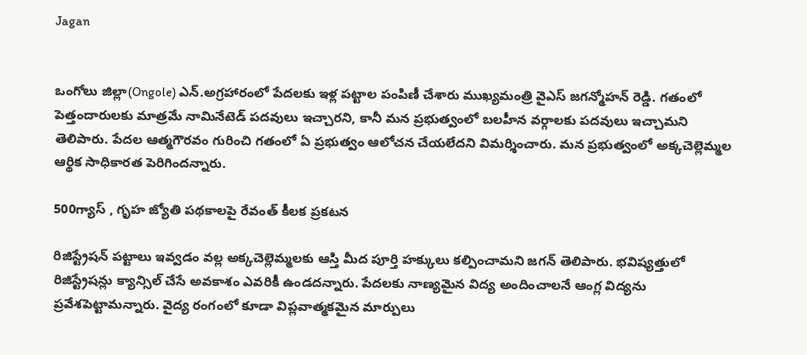Jagan


ఒంగోలు జిల్లా(Ongole) ఎన్‌.అగ్రహారంలో పేదలకు ఇళ్ల పట్టాల పంపిణీ చేశారు ముఖ్యమంత్రి వైఎస్ జగన్మోహన్ రెడ్డి. గతంలో పెత్తందారులకు మాత్రమే నామినేటెడ్‌ పదవులు ఇచ్చారని, కానీ మన ప్రభుత్వంలో బలహీన వర్గాలకు పదవులు ఇచ్చామని తెలిపారు. పేదల ఆత్మగౌరవం గురించి గతంలో ఏ ప్రభుత్వం ఆలోచన చేయలేదని విమర్శించారు. మన ప్రభుత్వంలో అక్కచెల్లెమ్మల ఆర్థిక సాధికారత పెరిగిందన్నారు.

500గ్యాస్ , గృహ జ్యోతి పథకాలపై రేవంత్ కీలక ప్రకటన

రిజిస్ట్రేషన్‌ పట్టాలు ఇవ్వడం వల్ల అక్కచెల్లెమ్మలకు ఆస్తి మీద పూర్తి హక్కులు కల్పించామని జగన్ తెలిపారు. భవిష్యత్తులో రిజిస్ట్రేషన్లు క్యాన్సిల్‌ చేసే అవకాశం ఎవరికీ ఉండదన్నారు. పేదలకు నాణ్యమైన విద్య అందించాలనే ఆంగ్ల విద్యను ప్రవేశపెట్టామన్నారు. వైద్య రంగంలో కూడా విప్లవాత్మకమైన మార్పులు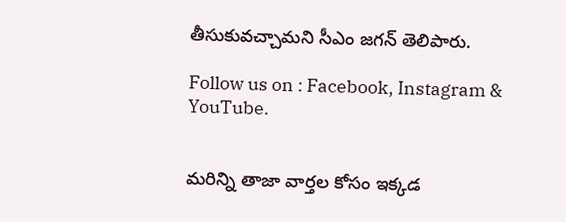తీసుకువచ్చామని సీఎం జగన్ తెలిపారు.

Follow us on : Facebook, Instagram & YouTube.


మరిన్ని తాజా వార్తల కోసం ఇక్కడ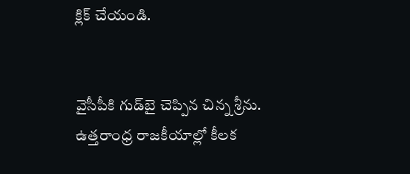క్లిక్ చేయండి.


వైసీపీకి గుడ్‌బై చెప్పిన చిన్న శ్రీను.
ఉత్తరాంధ్ర రాజకీయాల్లో కీలక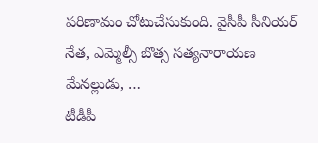పరిణామం చోటుచేసుకుంది. వైసీపీ సీనియర్ నేత, ఎమ్మెల్సీ బొత్స సత్యనారాయణ మేనల్లుడు, …
టీడీపీ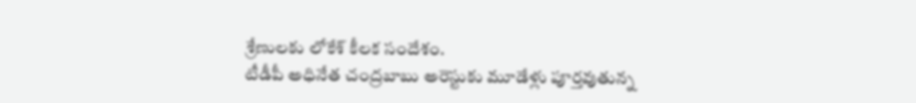శ్రేణులకు లోకేశ్ కీలక సందేశం.
టీడీపీ అధినేత చంద్రబాబు అరెస్టుకు మూడేళ్లు పూర్తవుతున్న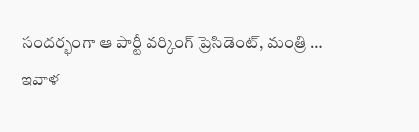సందర్భంగా ఆ పార్టీ వర్కింగ్ ప్రెసిడెంట్, మంత్రి …
ఇవాళ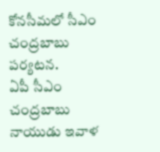కోనసీమలో సీఎం చంద్రబాబు పర్యటన.
ఏపీ సీఎం చంద్రబాబు నాయుడు ఇవాళ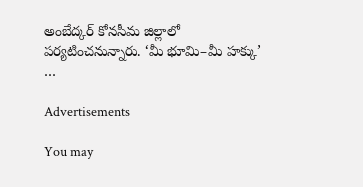అంబేద్కర్ కోనసీమ జిల్లాలో పర్యటించనున్నారు. ‘మీ భూమి–మీ హక్కు’ …

Advertisements

You may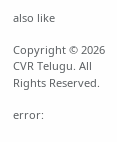also like

Copyright © 2026 CVR Telugu. All Rights Reserved.

error: